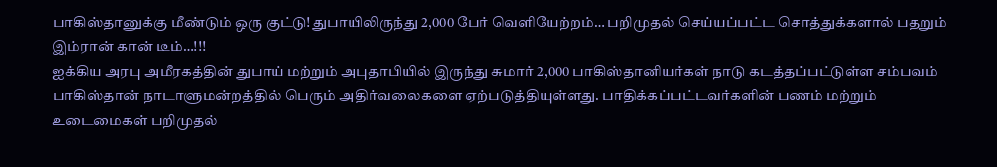பாகிஸ்தானுக்கு மீண்டும் ஒரு குட்டு! துபாயிலிருந்து 2,000 பேர் வெளியேற்றம்… பறிமுதல் செய்யப்பட்ட சொத்துக்களால் பதறும் இம்ரான் கான் டீம்…!!!
ஐக்கிய அரபு அமீரகத்தின் துபாய் மற்றும் அபுதாபியில் இருந்து சுமார் 2,000 பாகிஸ்தானியர்கள் நாடு கடத்தப்பட்டுள்ள சம்பவம் பாகிஸ்தான் நாடாளுமன்றத்தில் பெரும் அதிர்வலைகளை ஏற்படுத்தியுள்ளது. பாதிக்கப்பட்டவர்களின் பணம் மற்றும் உடைமைகள் பறிமுதல்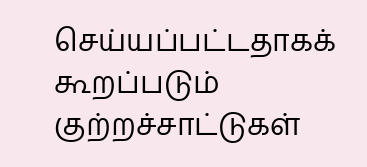செய்யப்பட்டதாகக் கூறப்படும் குற்றச்சாட்டுகள்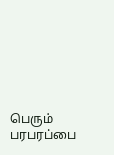பெரும் பரபரப்பை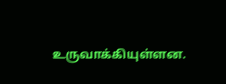உருவாக்கியுள்ளன.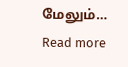மேலும்…
Read more